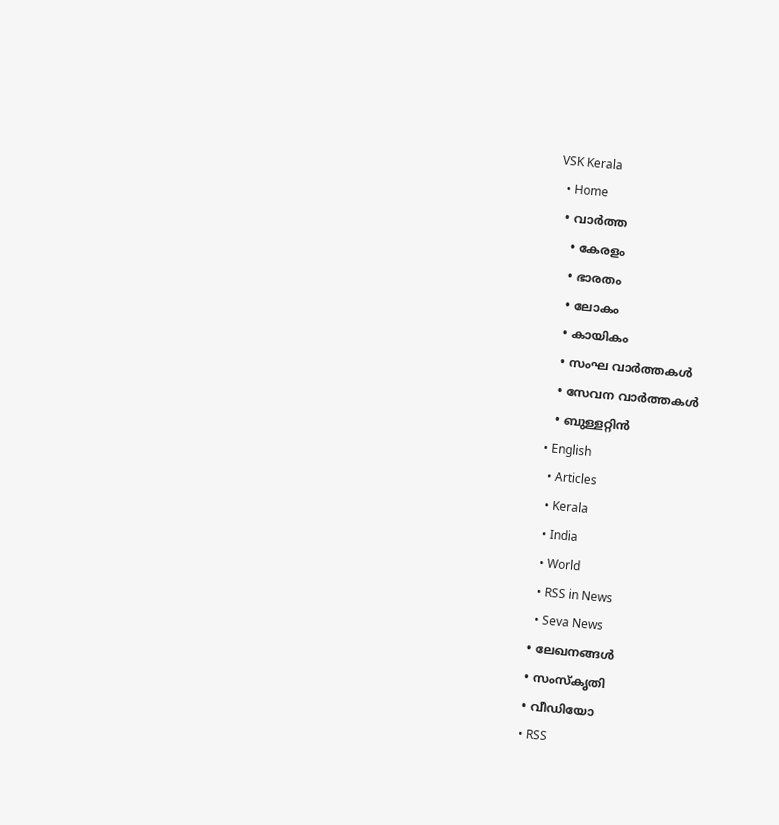VSK Kerala
  • Home
  • വാര്‍ത്ത
    • കേരളം
    • ഭാരതം
    • ലോകം
    • കായികം
    • സംഘ വാര്‍ത്തകള്‍
    • സേവന വാര്‍ത്തകള്‍
    • ബുള്ളറ്റിൻ
  • English
    • Articles
    • Kerala
    • India
    • World
    • RSS in News
    • Seva News
  • ലേഖനങ്ങള്‍
  • സംസ്കൃതി
  • വീഡിയോ
  • RSS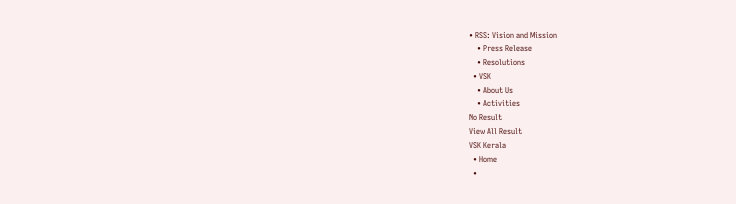• RSS: Vision and Mission
    • Press Release
    • Resolutions
  • VSK
    • About Us
    • Activities
No Result
View All Result
VSK Kerala
  • Home
  •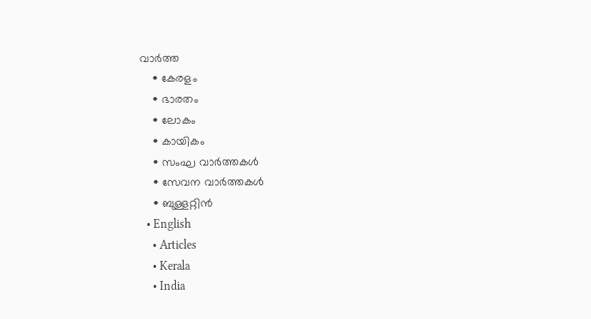വാര്‍ത്ത
    • കേരളം
    • ഭാരതം
    • ലോകം
    • കായികം
    • സംഘ വാര്‍ത്തകള്‍
    • സേവന വാര്‍ത്തകള്‍
    • ബുള്ളറ്റിൻ
  • English
    • Articles
    • Kerala
    • India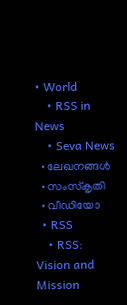• World
    • RSS in News
    • Seva News
  • ലേഖനങ്ങള്‍
  • സംസ്കൃതി
  • വീഡിയോ
  • RSS
    • RSS: Vision and Mission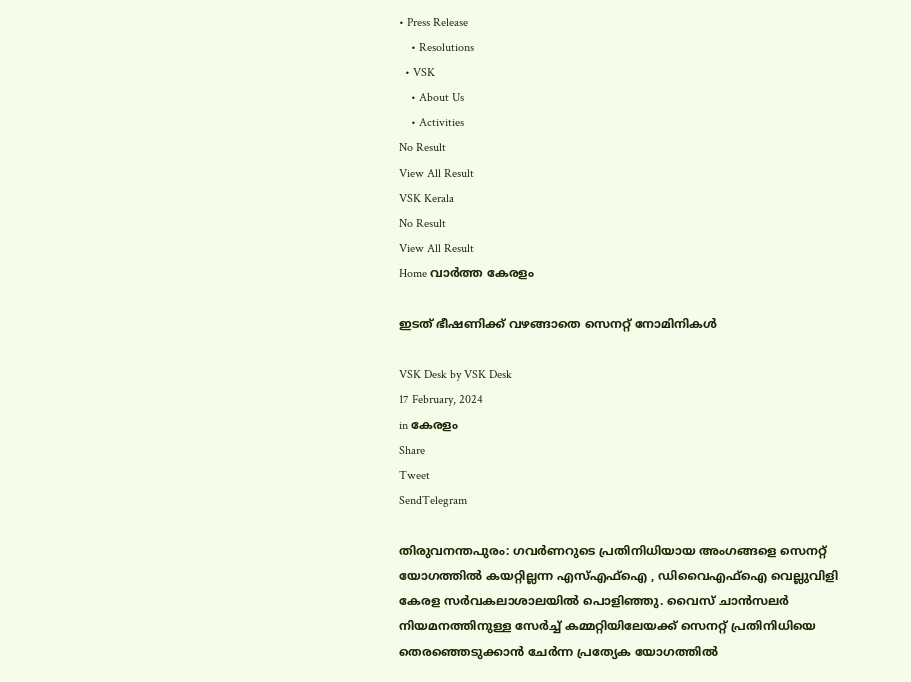• Press Release
    • Resolutions
  • VSK
    • About Us
    • Activities
No Result
View All Result
VSK Kerala
No Result
View All Result
Home വാര്‍ത്ത കേരളം

ഇടത് ഭീഷണിക്ക് വഴങ്ങാതെ സെനറ്റ് നോമിനികള്‍

VSK Desk by VSK Desk
17 February, 2024
in കേരളം
Share
Tweet
SendTelegram

തിരുവനന്തപുരം: ഗവര്‍ണറുടെ പ്രതിനിധിയായ അംഗങ്ങളെ സെനറ്റ് യോഗത്തില്‍ കയറ്റില്ലന്ന എസ്എഫ്‌ഐ , ഡിവൈഎഫ്‌ഐ വെല്ലുവിളി കേരള സര്‍വകലാശാലയില്‍ പൊളിഞ്ഞു. വൈസ് ചാന്‍സലര്‍ നിയമനത്തിനുള്ള സേര്‍ച്ച് കമ്മറ്റിയിലേയക്ക് സെനറ്റ് പ്രതിനിധിയെ തെരഞ്ഞെടുക്കാന്‍ ചേര്‍ന്ന പ്രത്യേക യോഗത്തില്‍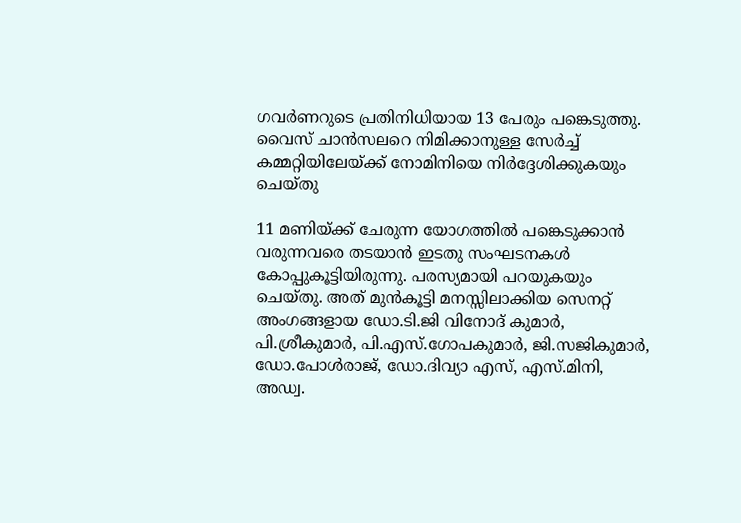ഗവര്‍ണറുടെ പ്രതിനിധിയായ 13 പേരും പങ്കെടുത്തു. വൈസ് ചാന്‍സലറെ നിമിക്കാനുള്ള സേര്‍ച്ച് കമ്മറ്റിയിലേയ്‌ക്ക് നോമിനിയെ നിര്‍ദ്ദേശിക്കുകയും ചെയ്തു

11 മണിയ്‌ക്ക് ചേരുന്ന യോഗത്തില്‍ പങ്കെടുക്കാന്‍ വരുന്നവരെ തടയാന്‍ ഇടതു സംഘടനകള്‍ കോപ്പുകൂട്ടിയിരുന്നു. പരസ്യമായി പറയുകയും ചെയ്തു. അത് മുന്‍കൂട്ടി മനസ്സിലാക്കിയ സെനറ്റ് അംഗങ്ങളായ ഡോ.ടി.ജി വിനോദ് കുമാര്‍, പി.ശ്രീകുമാര്‍, പി.എസ്.ഗോപകുമാര്‍, ജി.സജികുമാര്‍, ഡോ.പോള്‍രാജ്, ഡോ.ദിവ്യാ എസ്, എസ്.മിനി, അഡ്വ.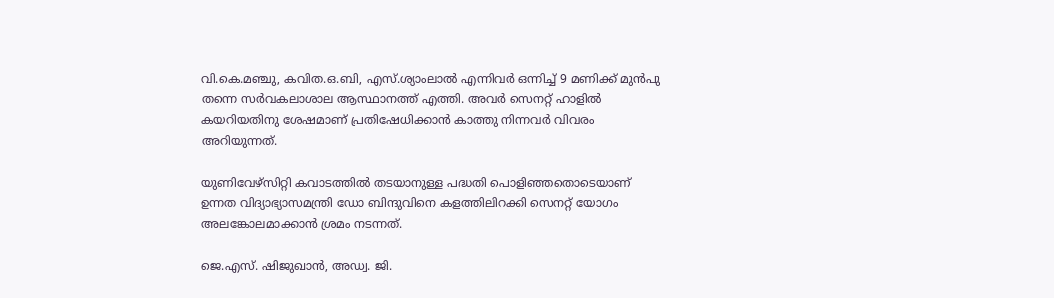വി.കെ.മഞ്ചു, കവിത.ഒ.ബി, എസ്.ശ്യാംലാല്‍ എന്നിവര്‍ ഒന്നിച്ച് 9 മണിക്ക് മുന്‍പു തന്നെ സര്‍വകലാശാല ആസ്ഥാനത്ത് എത്തി. അവര്‍ സെനറ്റ് ഹാളില്‍ കയറിയതിനു ശേഷമാണ് പ്രതിഷേധിക്കാന്‍ കാത്തു നിന്നവര്‍ വിവരം അറിയുന്നത്.

യുണിവേഴ്‌സിറ്റി കവാടത്തില്‍ തടയാനുള്ള പദ്ധതി പൊളിഞ്ഞതൊടെയാണ് ഉന്നത വിദ്യാഭ്യാസമന്ത്രി ഡോ ബിന്ദുവിനെ കളത്തിലിറക്കി സെനറ്റ് യോഗം അലങ്കോലമാക്കാന്‍ ശ്രമം നടന്നത്.

ജെ.എസ്. ഷിജുഖാന്‍, അഡ്വ. ജി.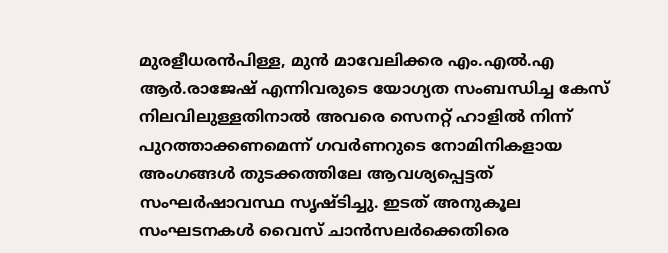മുരളീധരന്‍പിള്ള, മുന്‍ മാവേലിക്കര എം.എല്‍.എ ആര്‍.രാജേഷ് എന്നിവരുടെ യോഗ്യത സംബന്ധിച്ച കേസ് നിലവിലുള്ളതിനാല്‍ അവരെ സെനറ്റ് ഹാളില്‍ നിന്ന് പുറത്താക്കണമെന്ന് ഗവര്‍ണറുടെ നോമിനികളായ അംഗങ്ങള്‍ തുടക്കത്തിലേ ആവശ്യപ്പെട്ടത് സംഘര്‍ഷാവസ്ഥ സൃഷ്ടിച്ചു. ഇടത് അനുകൂല സംഘടനകള്‍ വൈസ് ചാന്‍സലര്‍ക്കെതിരെ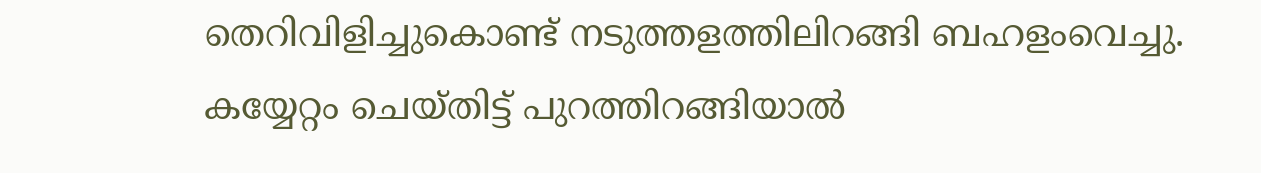തെറിവിളിച്ചുകൊണ്ട് നടുത്തളത്തിലിറങ്ങി ബഹളംവെച്ചു. കയ്യേറ്റം ചെയ്തിട്ട് പുറത്തിറങ്ങിയാല്‍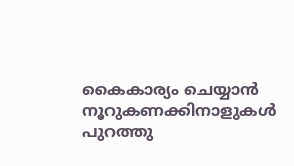കൈകാര്യം ചെയ്യാന്‍ നൂറുകണക്കിനാളുകള്‍ പുറത്തു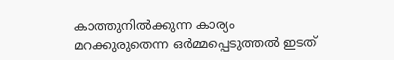കാത്തുനില്‍ക്കുന്ന കാര്യം മറക്കുരുതെന്ന ഒര്‍മ്മപ്പെടുത്തല്‍ ഇടത്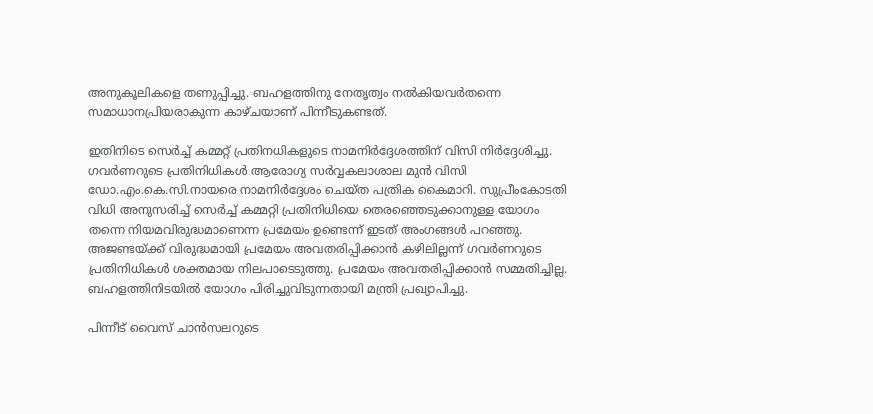അനുകൂലികളെ തണുപ്പിച്ചു. ബഹളത്തിനു നേതൃത്വം നല്‍കിയവര്‍തന്നെ സമാധാനപ്രിയരാകുന്ന കാഴ്ചയാണ് പിന്നീടുകണ്ടത്.

ഇതിനിടെ സെര്‍ച്ച് കമ്മറ്റ് പ്രതിനധികളുടെ നാമനിര്‍ദ്ദേശത്തിന് വിസി നിര്‍ദ്ദേശിച്ചു. ഗവര്‍ണറുടെ പ്രതിനിധികള്‍ ആരോഗ്യ സര്‍വ്വകലാശാല മുന്‍ വിസി ഡോ.എം.കെ.സി.നായരെ നാമനിര്‍ദ്ദേശം ചെയ്ത പത്രിക കൈമാറി. സുപ്രീംകോടതി വിധി അനുസരിച്ച് സെര്‍ച്ച് കമ്മറ്റി പ്രതിനിധിയെ തെരഞ്ഞെടുക്കാനുള്ള യോഗം തന്നെ നിയമവിരുദ്ധമാണെന്ന പ്രമേയം ഉണ്ടെന്ന് ഇടത് അംഗങ്ങള്‍ പറഞ്ഞു.
അജണ്ടയ്‌ക്ക് വിരുദ്ധമായി പ്രമേയം അവതരിപ്പിക്കാന്‍ കഴിലില്ലന്ന് ഗവര്‍ണറുടെ പ്രതിനിധികള്‍ ശക്തമായ നിലപാടെടുത്തു. പ്രമേയം അവതരിപ്പിക്കാന്‍ സമ്മതിച്ചില്ല. ബഹളത്തിനിടയില്‍ യോഗം പിരിച്ചുവിടുന്നതായി മന്ത്രി പ്രഖ്യാപിച്ചു.

പിന്നീട് വൈസ് ചാന്‍സലറുടെ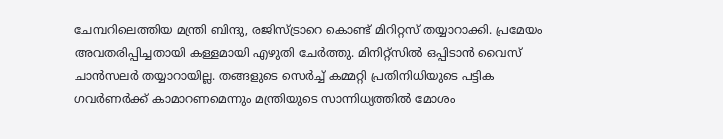ചേമ്പറിലെത്തിയ മന്ത്രി ബിന്ദു, രജിസ്ട്രാറെ കൊണ്ട് മിറിറ്റസ് തയ്യാറാക്കി. പ്രമേയം അവതരിപ്പിച്ചതായി കള്ളമായി എഴുതി ചേര്‍ത്തു. മിനിറ്റ്‌സില്‍ ഒപ്പിടാന്‍ വൈസ് ചാന്‍സലര്‍ തയ്യാറായില്ല. തങ്ങളുടെ സെര്‍ച്ച് കമ്മറ്റി പ്രതിനിധിയുടെ പട്ടിക ഗവര്‍ണര്‍ക്ക് കാമാറണമെന്നും മന്ത്രിയുടെ സാന്നിധ്യത്തില്‍ മോശം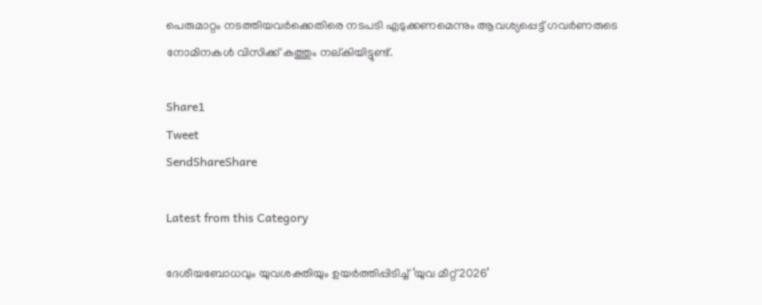പെരുമാറ്റം നടത്തിയവര്‍ക്കെതിരെ നടപടി എടുക്കണമെന്നും ആവശ്യപ്പെട്ട് ഗവര്‍ണരുടെ നോമിനകള്‍ വിസിക്ക് കത്തും നല്കിയിട്ടുണ്ട്.

Share1
Tweet
SendShareShare

Latest from this Category

ദേശീയബോധവും യുവശക്തിയും ഉയർത്തിപ്പിടിച്ച് ‘യുവ മീറ്റ് 2026’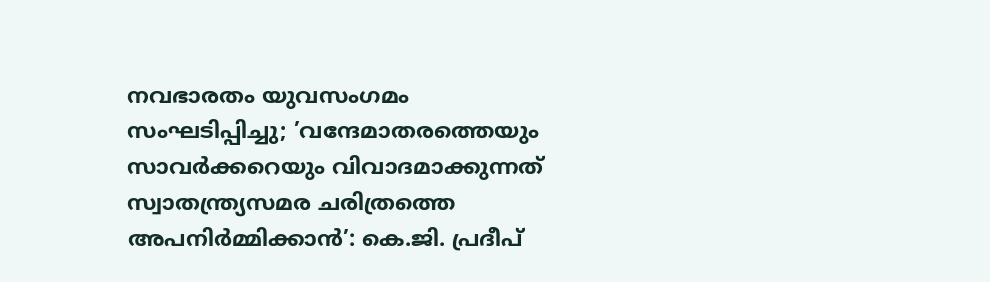നവഭാരതം യുവസംഗമം സംഘടിപ്പിച്ചു; ’വന്ദേമാതരത്തെയും സാവർക്കറെയും വിവാദമാക്കുന്നത് സ്വാതന്ത്ര്യസമര ചരിത്രത്തെ അപനിർമ്മിക്കാൻ’: കെ.ജി. പ്രദീപ്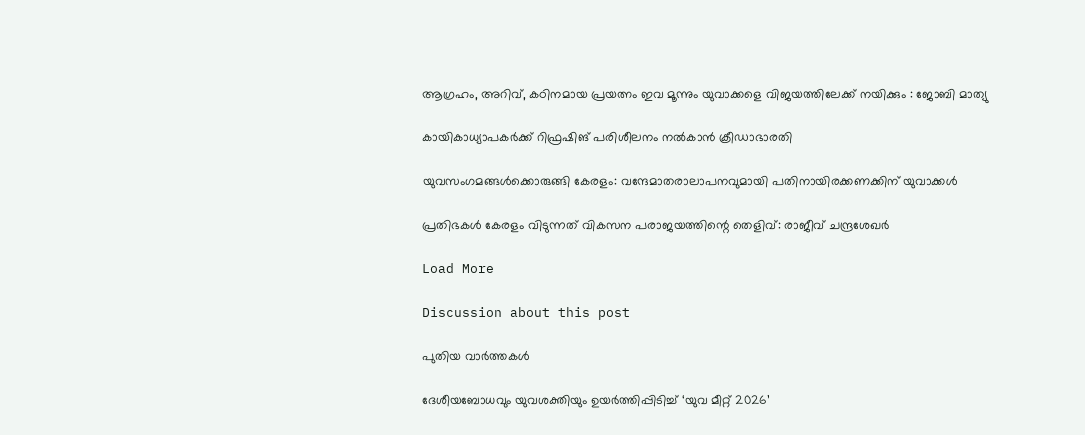ആഗ്രഹം, അറിവ്, കഠിനമായ പ്രയത്നം ഇവ മൂന്നും യുവാക്കളെ വിജയത്തിലേക്ക് നയിക്കും : ജോബി മാത്യു

കായികാധ്യാപകർക്ക് റിഫ്രഷിങ് പരിശീലനം നൽകാൻ ക്രീഡാഭാരതി

യുവസംഗമങ്ങള്‍ക്കൊരുങ്ങി കേരളം: വന്ദേമാതരാലാപനവുമായി പതിനായിരക്കണക്കിന് യുവാക്കള്‍

പ്രതിഭകള്‍ കേരളം വിടുന്നത് വികസന പരാജയത്തിന്റെ തെളിവ്: രാജീവ് ചന്ദ്രശേഖര്‍

Load More

Discussion about this post

പുതിയ വാര്‍ത്തകള്‍

ദേശീയബോധവും യുവശക്തിയും ഉയർത്തിപ്പിടിച്ച് ‘യുവ മീറ്റ് 2026’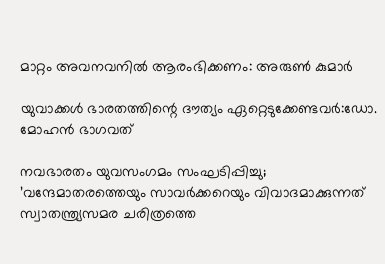മാറ്റം അവനവനില്‍ ആരംഭിക്കണം: അരുണ്‍ കുമാര്‍

യുവാക്കള്‍ ഭാരതത്തിന്റെ ദൗത്യം ഏറ്റെടുക്കേണ്ടവര്‍:ഡോ. മോഹന്‍ ഭാഗവത്

നവഭാരതം യുവസംഗമം സംഘടിപ്പിച്ചു; ’വന്ദേമാതരത്തെയും സാവർക്കറെയും വിവാദമാക്കുന്നത് സ്വാതന്ത്ര്യസമര ചരിത്രത്തെ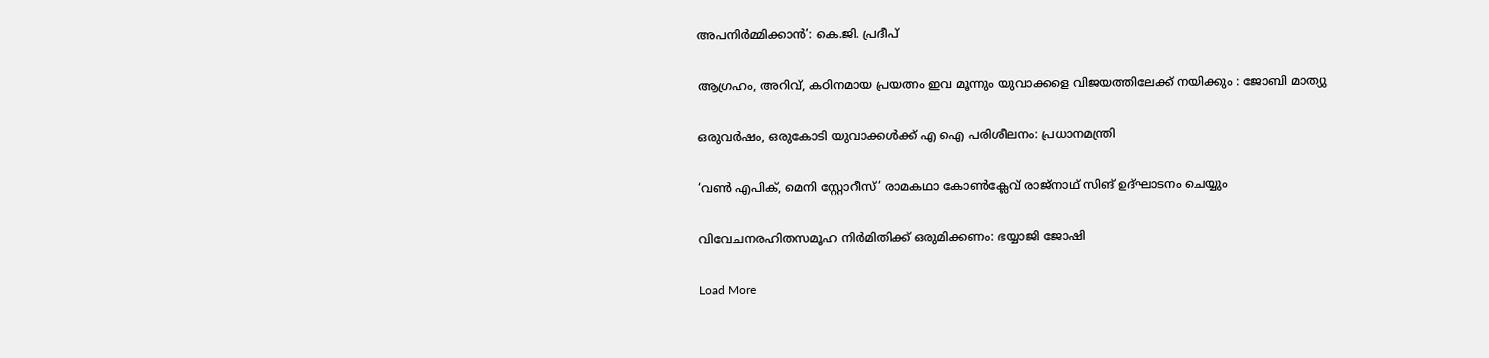അപനിർമ്മിക്കാൻ’: കെ.ജി. പ്രദീപ്

ആഗ്രഹം, അറിവ്, കഠിനമായ പ്രയത്നം ഇവ മൂന്നും യുവാക്കളെ വിജയത്തിലേക്ക് നയിക്കും : ജോബി മാത്യു

ഒരുവർഷം, ഒരുകോടി യുവാക്കൾക്ക് എ ഐ പരിശീലനം: പ്രധാനമന്ത്രി

‘വണ്‍ എപിക്, മെനി സ്റ്റോറീസ്’ രാമകഥാ കോണ്‍ക്ലേവ് രാജ്‌നാഥ് സിങ് ഉദ്ഘാടനം ചെയ്യും

വിവേചനരഹിതസമൂഹ നിര്‍മിതിക്ക് ഒരുമിക്കണം: ഭയ്യാജി ജോഷി

Load More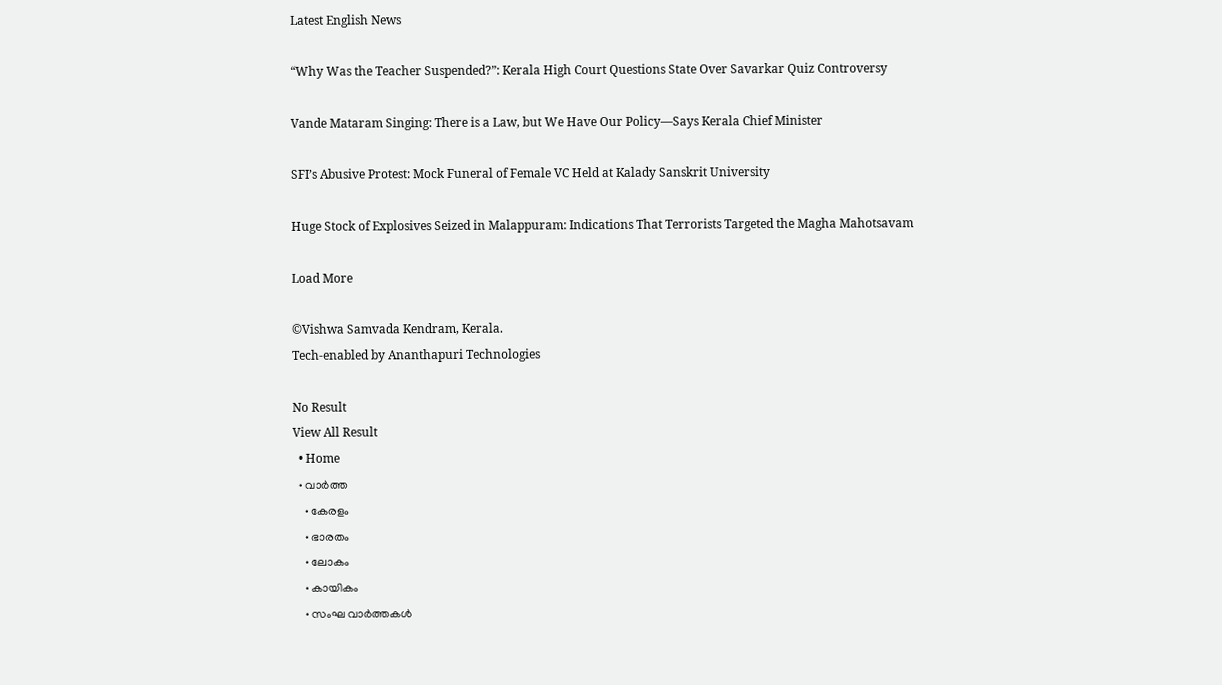Latest English News

“Why Was the Teacher Suspended?”: Kerala High Court Questions State Over Savarkar Quiz Controversy

Vande Mataram Singing: There is a Law, but We Have Our Policy—Says Kerala Chief Minister

SFI’s Abusive Protest: Mock Funeral of Female VC Held at Kalady Sanskrit University

Huge Stock of Explosives Seized in Malappuram: Indications That Terrorists Targeted the Magha Mahotsavam

Load More

©Vishwa Samvada Kendram, Kerala.
Tech-enabled by Ananthapuri Technologies

No Result
View All Result
  • Home
  • വാര്‍ത്ത
    • കേരളം
    • ഭാരതം
    • ലോകം
    • കായികം
    • സംഘ വാര്‍ത്തകള്‍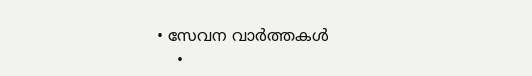• സേവന വാര്‍ത്തകള്‍
    •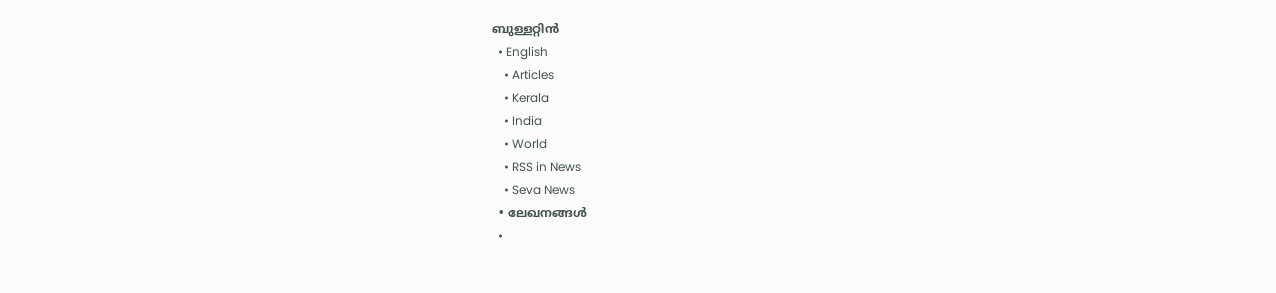ബുള്ളറ്റിൻ
  • English
    • Articles
    • Kerala
    • India
    • World
    • RSS in News
    • Seva News
  • ലേഖനങ്ങള്‍
  •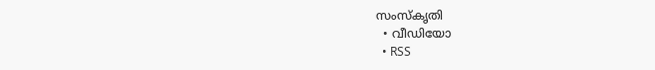സംസ്കൃതി
  • വീഡിയോ
  • RSS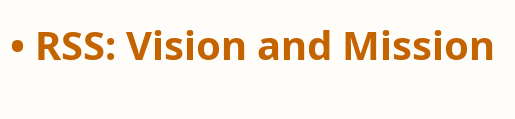• RSS: Vision and Mission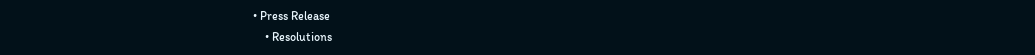• Press Release
    • Resolutions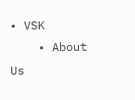• VSK
    • About Us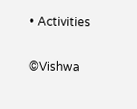• Activities

©Vishwa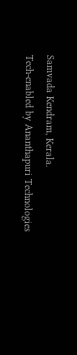Samvada Kendram, Kerala.
Tech-enabled by Ananthapuri Technologies